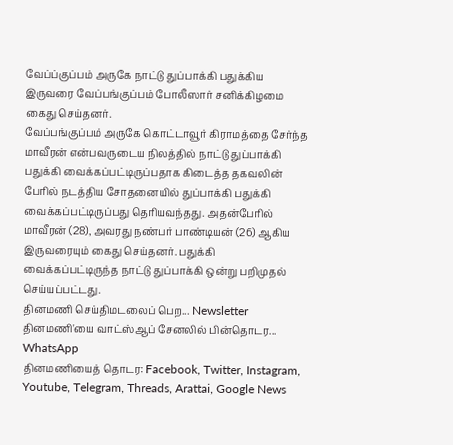வேப்ப்குப்பம் அருகே நாட்டு துப்பாக்கி பதுக்கிய இருவரை வேப்பங்குப்பம் போலீஸார் சனிக்கிழமை கைது செய்தனர்.
வேப்பங்குப்பம் அருகே கொட்டாவூர் கிராமத்தை சேர்ந்த மாவீரன் என்பவருடைய நிலத்தில் நாட்டு துப்பாக்கி பதுக்கி வைக்கப்பட்டிருப்பதாக கிடைத்த தகவலின் பேரில் நடத்திய சோதனையில் துப்பாக்கி பதுக்கி வைக்கப்பட்டிருப்பது தெரியவந்தது. அதன்பேரில் மாவீரன் (28), அவரது நண்பர் பாண்டியன் (26) ஆகிய இருவரையும் கைது செய்தனர். பதுக்கி வைக்கப்பட்டிருந்த நாட்டு துப்பாக்கி ஒன்று பறிமுதல் செய்யப்பட்டது.
தினமணி செய்திமடலைப் பெற... Newsletter
தினமணி'யை வாட்ஸ்ஆப் சேனலில் பின்தொடர... WhatsApp
தினமணியைத் தொடர: Facebook, Twitter, Instagram, Youtube, Telegram, Threads, Arattai, Google News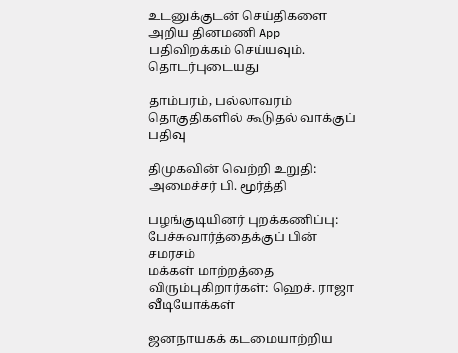உடனுக்குடன் செய்திகளை அறிய தினமணி App பதிவிறக்கம் செய்யவும்.
தொடர்புடையது

தாம்பரம், பல்லாவரம் தொகுதிகளில் கூடுதல் வாக்குப் பதிவு

திமுகவின் வெற்றி உறுதி: அமைச்சர் பி. மூர்த்தி

பழங்குடியினர் புறக்கணிப்பு: பேச்சுவார்த்தைக்குப் பின் சமரசம்
மக்கள் மாற்றத்தை விரும்புகிறார்கள்: ஹெச். ராஜா
வீடியோக்கள்

ஜனநாயகக் கடமையாற்றிய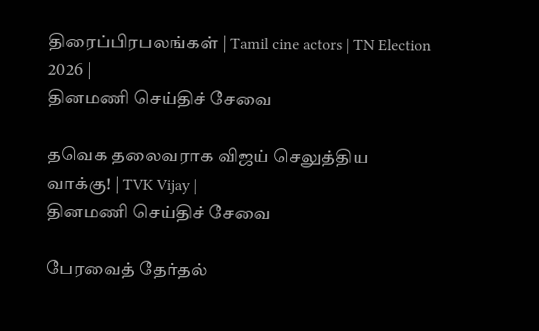திரைப்பிரபலங்கள் | Tamil cine actors | TN Election 2026 |
தினமணி செய்திச் சேவை

தவெக தலைவராக விஜய் செலுத்திய வாக்கு! | TVK Vijay |
தினமணி செய்திச் சேவை

பேரவைத் தேர்தல்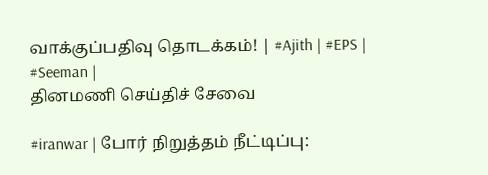வாக்குப்பதிவு தொடக்கம்! | #Ajith | #EPS | #Seeman |
தினமணி செய்திச் சேவை

#iranwar | போர் நிறுத்தம் நீட்டிப்பு: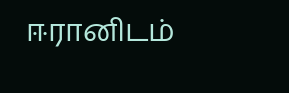ஈரானிடம்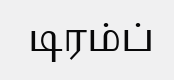டிரம்ப்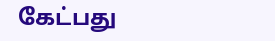கேட்பது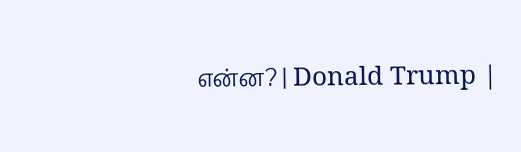என்ன? | Donald Trump |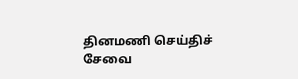தினமணி செய்திச் சேவை